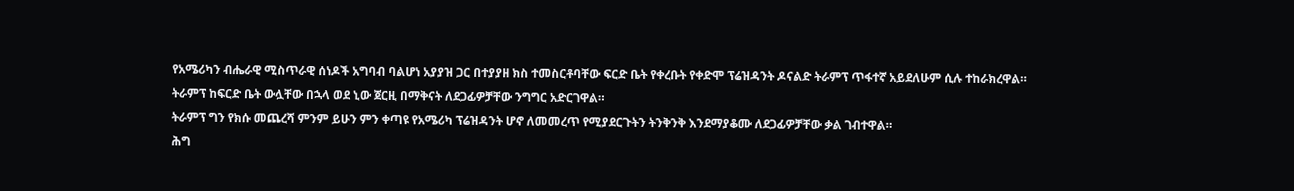የአሜሪካን ብሔራዊ ሚስጥራዊ ሰነዶች አግባብ ባልሆነ አያያዝ ጋር በተያያዘ ክስ ተመስርቶባቸው ፍርድ ቤት የቀረቡት የቀድሞ ፕሬዝዳንት ዶናልድ ትራምፕ ጥፋተኛ አይደለሁም ሲሉ ተከራክረዋል።
ትራምፕ ከፍርድ ቤት ውሏቸው በኋላ ወደ ኒው ጀርዚ በማቅናት ለደጋፊዎቻቸው ንግግር አድርገዋል።
ትራምፕ ግን የክሱ መጨረሻ ምንም ይሁን ምን ቀጣዩ የአሜሪካ ፕሬዝዳንት ሆኖ ለመመረጥ የሚያደርጉትን ትንቅንቅ እንደማያቆሙ ለደጋፊዎቻቸው ቃል ገብተዋል።
ሕግ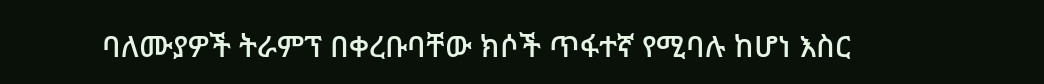ባለሙያዎች ትራምፕ በቀረቡባቸው ክሶች ጥፋተኛ የሚባሉ ከሆነ እስር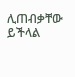ሊጠብቃቸው ይችላል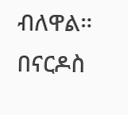ብለዋል።
በናርዶስ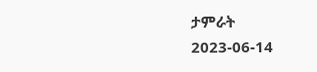ታምራት
2023-06-14